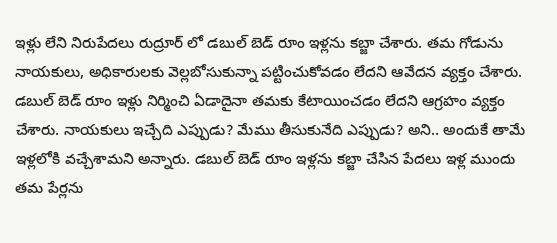ఇళ్లు లేని నిరుపేదలు రుద్రూర్ లో డబుల్ బెడ్ రూం ఇళ్లను కబ్జా చేశారు. తమ గోడును నాయకులు, అధికారులకు వెల్లబోసుకున్నా పట్టించుకోవడం లేదని ఆవేదన వ్యక్తం చేశారు. డబుల్ బెడ్ రూం ఇళ్లు నిర్మించి ఏడాదైనా తమకు కేటాయించడం లేదని ఆగ్రహం వ్యక్తం చేశారు. నాయకులు ఇచ్చేది ఎప్పుడు? మేము తీసుకునేది ఎప్పుడు? అని.. అందుకే తామే ఇళ్లలోకి వచ్చేశామని అన్నారు. డబుల్ బెడ్ రూం ఇళ్లను కబ్జా చేసిన పేదలు ఇళ్ల ముందు తమ పేర్లను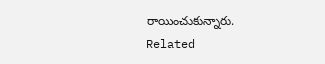రాయించుకున్నారు.
Related